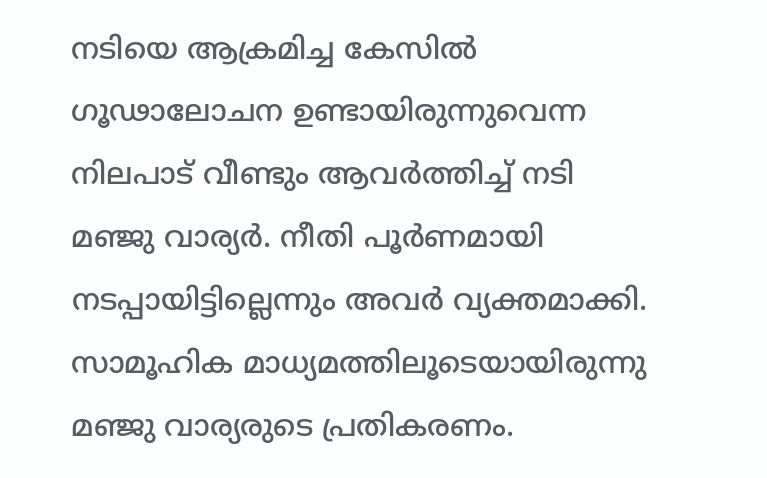നടിയെ ആക്രമിച്ച കേസിൽ ഗൂഢാലോചന ഉണ്ടായിരുന്നുവെന്ന നിലപാട് വീണ്ടും ആവർത്തിച്ച് നടി മഞ്ജു വാര്യർ. നീതി പൂർണമായി നടപ്പായിട്ടില്ലെന്നും അവർ വ്യക്തമാക്കി. സാമൂഹിക മാധ്യമത്തിലൂടെയായിരുന്നു മഞ്ജു വാര്യരുടെ പ്രതികരണം.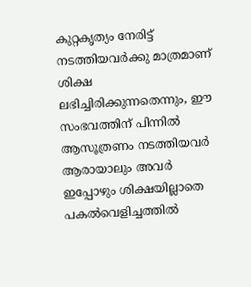കുറ്റകൃത്യം നേരിട്ട് നടത്തിയവർക്കു മാത്രമാണ് ശിക്ഷ ലഭിച്ചിരിക്കുന്നതെന്നും, ഈ സംഭവത്തിന് പിന്നിൽ ആസൂത്രണം നടത്തിയവർ ആരായാലും അവർ ഇപ്പോഴും ശിക്ഷയില്ലാതെ പകൽവെളിച്ചത്തിൽ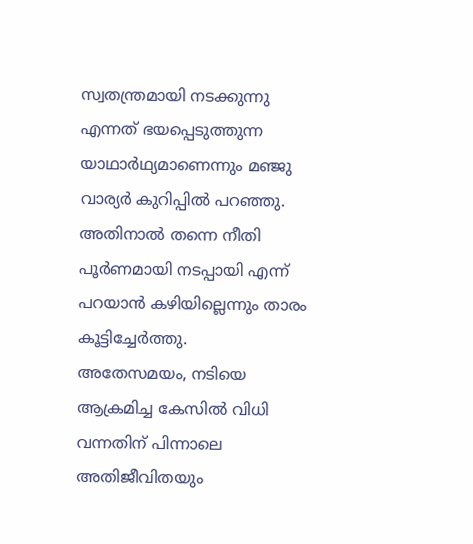സ്വതന്ത്രമായി നടക്കുന്നു എന്നത് ഭയപ്പെടുത്തുന്ന യാഥാർഥ്യമാണെന്നും മഞ്ജു വാര്യർ കുറിപ്പിൽ പറഞ്ഞു. അതിനാൽ തന്നെ നീതി പൂർണമായി നടപ്പായി എന്ന് പറയാൻ കഴിയില്ലെന്നും താരം കൂട്ടിച്ചേർത്തു.
അതേസമയം, നടിയെ ആക്രമിച്ച കേസിൽ വിധി വന്നതിന് പിന്നാലെ അതിജീവിതയും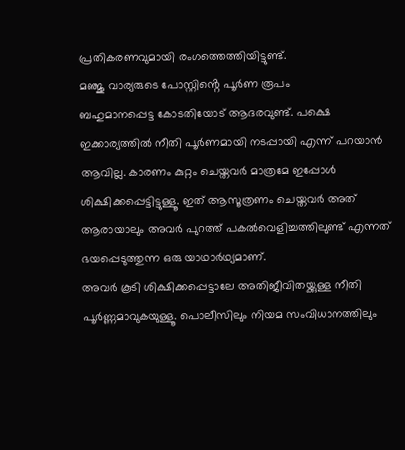പ്രതികരണവുമായി രംഗത്തെത്തിയിട്ടുണ്ട്.
മഞ്ജു വാര്യരുടെ പോസ്റ്റിൻ്റെ പൂർണ രൂപം
ബഹുമാനപ്പെട്ട കോടതിയോട് ആദരവുണ്ട്. പക്ഷെ ഇക്കാര്യത്തിൽ നീതി പൂർണമായി നടപ്പായി എന്ന് പറയാൻ ആവില്ല. കാരണം കുറ്റം ചെയ്തവർ മാത്രമേ ഇപ്പോൾ ശിക്ഷിക്കപ്പെട്ടിട്ടുള്ളൂ. ഇത് ആസൂത്രണം ചെയ്തവർ അത് ആരായാലും അവർ പുറത്ത് പകൽവെളിച്ചത്തിലുണ്ട് എന്നത് ഭയപ്പെടുത്തുന്ന ഒരു യാഥാർഥ്യമാണ്.
അവർ കൂടി ശിക്ഷിക്കപ്പെട്ടാലേ അതിജീവിതയ്ക്കുള്ള നീതി പൂർണ്ണമാവുകയുള്ളൂ. പൊലീസിലും നിയമ സംവിധാനത്തിലും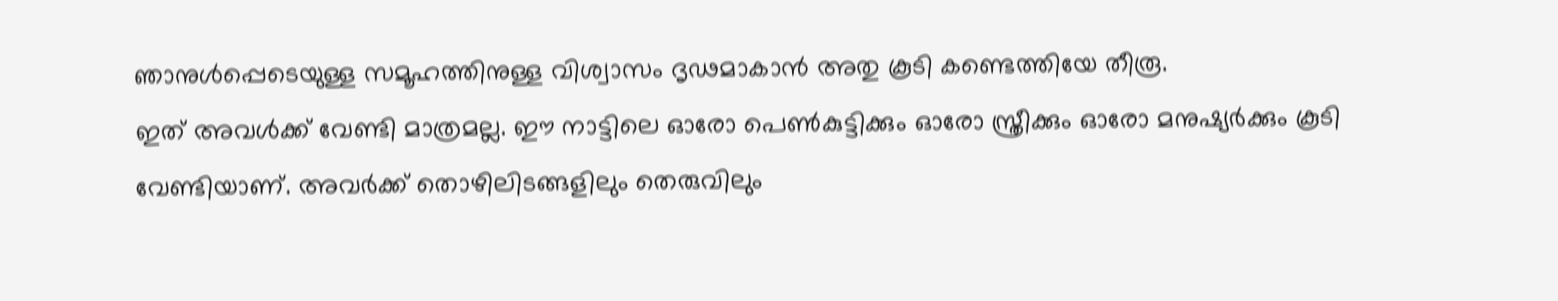ഞാനുൾപ്പെടെയുള്ള സമൂഹത്തിനുള്ള വിശ്വാസം ദൃഢമാകാൻ അതു കൂടി കണ്ടെത്തിയേ തീരൂ.
ഇത് അവൾക്ക് വേണ്ടി മാത്രമല്ല. ഈ നാട്ടിലെ ഓരോ പെൺകുട്ടിക്കും ഓരോ സ്ത്രീക്കും ഓരോ മനുഷ്യർക്കും കൂടി വേണ്ടിയാണ്. അവർക്ക് തൊഴിലിടങ്ങളിലും തെരുവിലും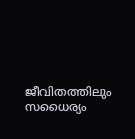ജീവിതത്തിലും സധൈര്യം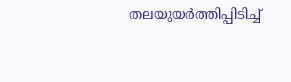തലയുയർത്തിപ്പിടിച്ച്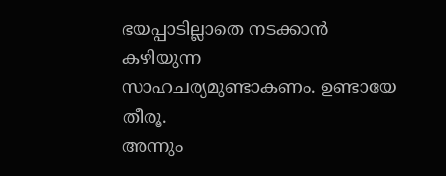ഭയപ്പാടില്ലാതെ നടക്കാൻ കഴിയുന്ന സാഹചര്യമുണ്ടാകണം. ഉണ്ടായേ തീരൂ.
അന്നും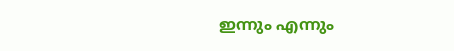ഇന്നും എന്നും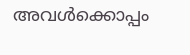അവൾക്കൊപ്പം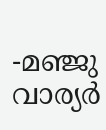-മഞ്ജു വാര്യർ